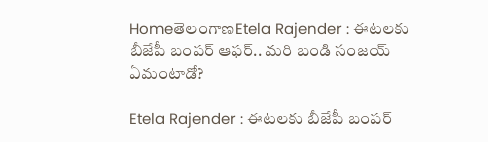HomeతెలంగాణEtela Rajender : ఈటలకు బీజేపీ బంపర్‌ ఆఫర్‌.. మరి బండి సంజయ్‌ ఏమంటాడో?

Etela Rajender : ఈటలకు బీజేపీ బంపర్‌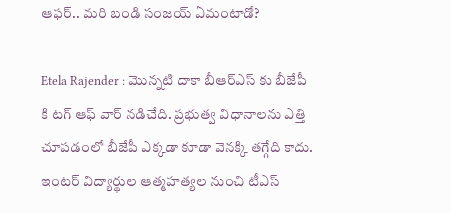ఆఫర్‌.. మరి బండి సంజయ్‌ ఏమంటాడో?

Etela Rajender : మొన్నటి దాకా బీఆర్‌ఎస్‌ కు బీజేపీ కి టగ్‌ ఆఫ్‌ వార్‌ నడిచేది. ప్రభుత్వ విధానాలను ఎత్తి చూపడంలో బీజేపీ ఎక్కడా కూడా వెనక్కి తగ్గేది కాదు. ఇంటర్‌ విద్యార్థుల ఆత్మహత్యల నుంచి టీఎస్‌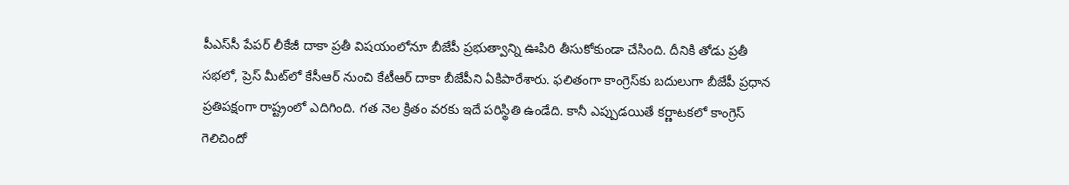పీఎస్‌సీ పేపర్‌ లీకేజీ దాకా ప్రతీ విషయంలోనూ బీజేపీ ప్రభుత్వాన్ని ఊపిరి తీసుకోకుండా చేసింది. దీనికి తోడు ప్రతీ సభలో, ప్రెస్‌ మీట్‌లో కేసీఆర్‌ నుంచి కేటీఆర్‌ దాకా బీజేపీని ఏకిపారేశారు. ఫలితంగా కాంగ్రెస్‌కు బదులుగా బీజేపీ ప్రధాన ప్రతిపక్షంగా రాష్ట్రంలో ఎదిగింది. గత నెల క్రితం వరకు ఇదే పరిస్థితి ఉండేది. కానీ ఎప్పుడయితే కర్ణాటకలో కాంగ్రెస్‌ గెలిచిందో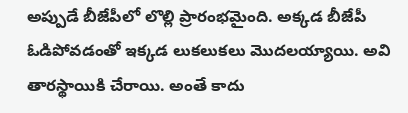అప్పుడే బీజేపీలో లొల్లి ప్రారంభమైంది. అక్కడ బీజేపీ ఓడిపోవడంతో ఇక్కడ లుకలుకలు మొదలయ్యాయి. అవి తారస్థాయికి చేరాయి. అంతే కాదు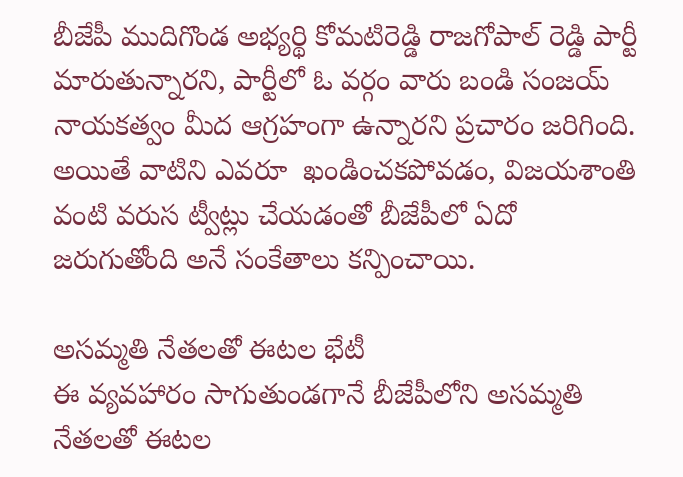బీజేపీ ముదిగొండ అభ్యర్థి కోమటిరెడ్డి రాజగోపాల్‌ రెడ్డి పార్టీ మారుతున్నారని, పార్టీలో ఓ వర్గం వారు బండి సంజయ్‌ నాయకత్వం మీద ఆగ్రహంగా ఉన్నారని ప్రచారం జరిగింది. అయితే వాటిని ఎవరూ  ఖండించకపోవడం, విజయశాంతి వంటి వరుస ట్వీట్లు చేయడంతో బీజేపీలో ఏదో జరుగుతోంది అనే సంకేతాలు కన్పించాయి.

అసమ్మతి నేతలతో ఈటల భేటీ
ఈ వ్యవహారం సాగుతుండగానే బీజేపీలోని అసమ్మతి నేతలతో ఈటల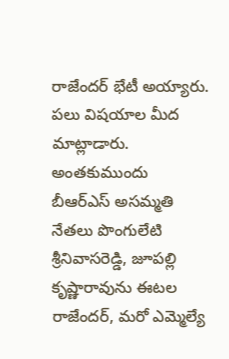రాజేందర్‌ భేటీ అయ్యారు. పలు విషయాల మీద మాట్లాడారు. అంతకుముందు బీఆర్‌ఎస్‌ అసమ్మతి నేతలు పొంగులేటి శ్రీనివాసరెడ్డి, జూపల్లి కృష్ణారావును ఈటల రాజేందర్‌, మరో ఎమ్మెల్యే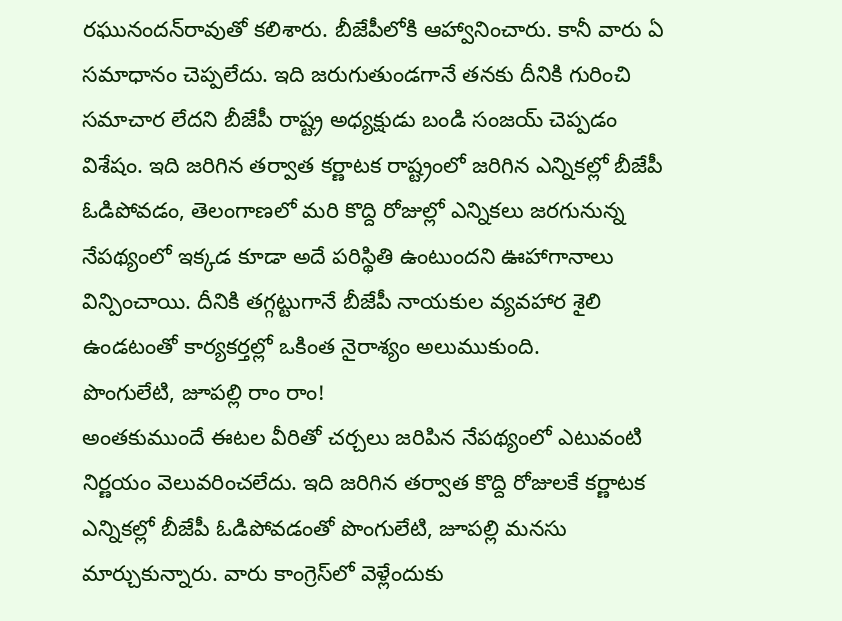రఘునందన్‌రావుతో కలిశారు. బీజేపీలోకి ఆహ్వానించారు. కానీ వారు ఏ సమాధానం చెప్పలేదు. ఇది జరుగుతుండగానే తనకు దీనికి గురించి సమాచార లేదని బీజేపీ రాష్ట్ర అధ్యక్షుడు బండి సంజయ్‌ చెప్పడం విశేషం. ఇది జరిగిన తర్వాత కర్ణాటక రాష్ట్రంలో జరిగిన ఎన్నికల్లో బీజేపీ ఓడిపోవడం, తెలంగాణలో మరి కొద్ది రోజుల్లో ఎన్నికలు జరగునున్న నేపథ్యంలో ఇక్కడ కూడా అదే పరిస్థితి ఉంటుందని ఊహాగానాలు విన్పించాయి. దీనికి తగ్గట్టుగానే బీజేపీ నాయకుల వ్యవహార శైలి ఉండటంతో కార్యకర్తల్లో ఒకింత నైరాశ్యం అలుముకుంది.
పొంగులేటి, జూపల్లి రాం రాం!
అంతకుముందే ఈటల వీరితో చర్చలు జరిపిన నేపథ్యంలో ఎటువంటి నిర్ణయం వెలువరించలేదు. ఇది జరిగిన తర్వాత కొద్ది రోజులకే కర్ణాటక ఎన్నికల్లో బీజేపీ ఓడిపోవడంతో పొంగులేటి, జూపల్లి మనసు మార్చుకున్నారు. వారు కాంగ్రెస్‌లో వెళ్లేందుకు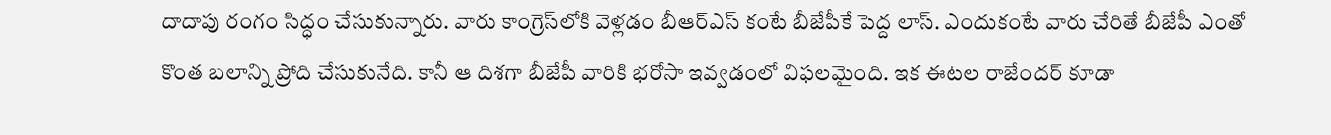దాదాపు రంగం సిద్ధం చేసుకున్నారు. వారు కాంగ్రెస్‌లోకి వెళ్లడం బీఆర్‌ఎస్‌ కంటే బీజేపీకే పెద్ద లాస్‌. ఎందుకంటే వారు చేరితే బీజేపీ ఎంతో కొంత బలాన్ని ప్రోది చేసుకునేది. కానీ ఆ దిశగా బీజేపీ వారికి భరోసా ఇవ్వడంలో విఫలమైంది. ఇక ఈటల రాజేందర్‌ కూడా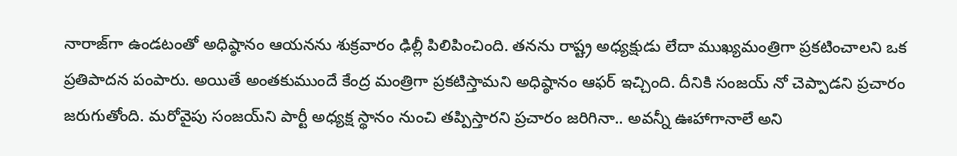నారాజ్‌గా ఉండటంతో అధిష్ఠానం ఆయనను శుక్రవారం ఢిల్లీ పిలిపించింది. తనను రాష్ట్ర అధ్యక్షుడు లేదా ముఖ్యమంత్రిగా ప్రకటించాలని ఒక ప్రతిపాదన పంపారు. అయితే అంతకుముందే కేంద్ర మంత్రిగా ప్రకటిస్తామని అధిష్ఠానం ఆఫర్‌ ఇచ్చింది. దీనికి సంజయ్‌ నో చెప్పాడని ప్రచారం జరుగుతోంది. మరోవైపు సంజయ్‌ని పార్టీ అధ్యక్ష స్థానం నుంచి తప్పిస్తారని ప్రచారం జరిగినా.. అవన్నీ ఊహాగానాలే అని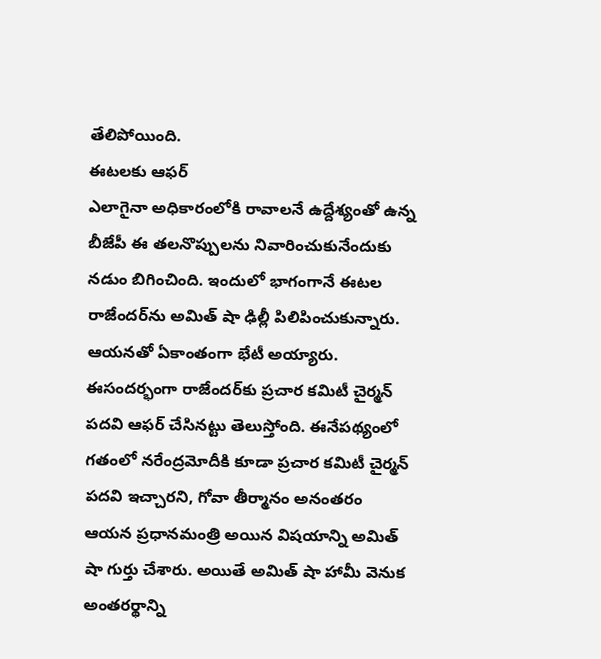తేలిపోయింది.
ఈటలకు ఆఫర్‌
ఎలాగైనా అధికారంలోకి రావాలనే ఉద్దేశ్యంతో ఉన్న బీజేపీ ఈ తలనొప్పులను నివారించుకునేందుకు నడుం బిగించింది. ఇందులో భాగంగానే ఈటల రాజేందర్‌ను అమిత్‌ షా ఢిల్లీ పిలిపించుకున్నారు. ఆయనతో ఏకాంతంగా భేటీ అయ్యారు. ఈసందర్భంగా రాజేందర్‌కు ప్రచార కమిటీ చైర్మన్‌ పదవి ఆఫర్‌ చేసినట్టు తెలుస్తోంది. ఈనేపథ్యంలో గతంలో నరేంద్రమోదీకి కూడా ప్రచార కమిటీ చైర్మన్‌ పదవి ఇచ్చారని, గోవా తీర్మానం అనంతరం ఆయన ప్రధానమంత్రి అయిన విషయాన్ని అమిత్‌ షా గుర్తు చేశారు. అయితే అమిత్‌ షా హామీ వెనుక అంతరర్థాన్ని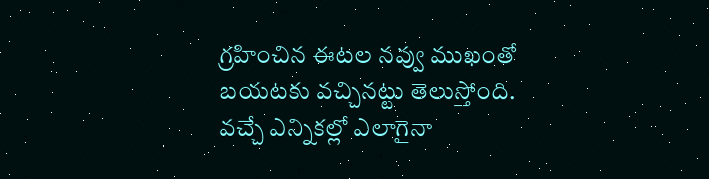గ్రహించిన ఈటల నవ్వు ముఖంతో బయటకు వచ్చినట్టు తెలుస్తోంది. వచ్చే ఎన్నికల్లో ఎలాగైనా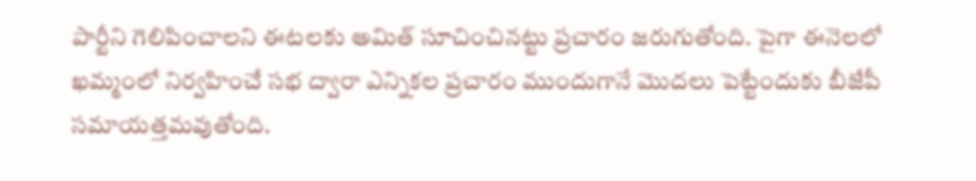పార్టీని గెలిపించాలని ఈటలకు అమిత్‌ సూచించినట్టు ప్రచారం జరుగుతోంది. పైగా ఈనెలలో ఖమ్మంలో నిర్వహించే సభ ద్వారా ఎన్నికల ప్రచారం ముందుగానే మొదలు పెట్టేందుకు బీజేపీ సమాయత్తమవుతోంది.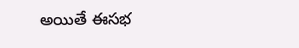అయితే ఈసభ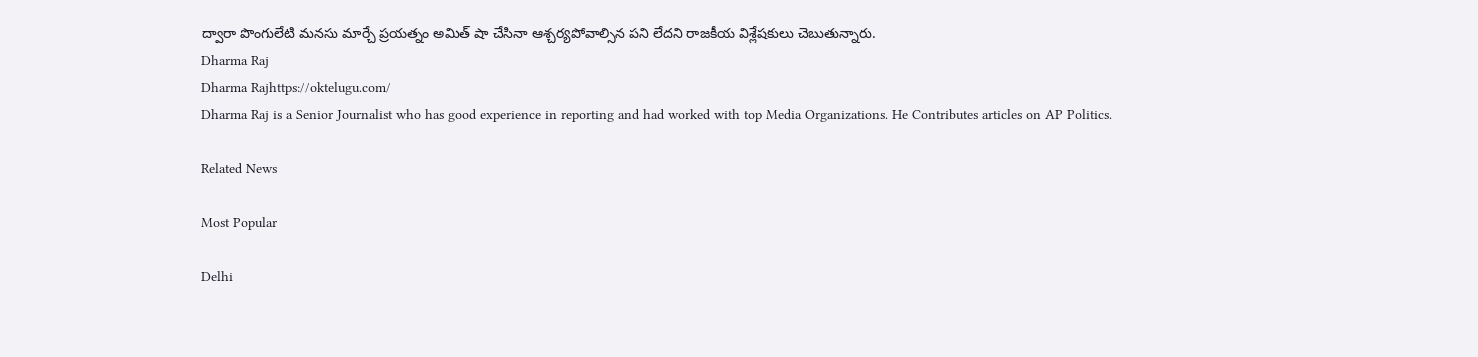ద్వారా పొంగులేటి మనసు మార్చే ప్రయత్నం అమిత్‌ షా చేసినా ఆశ్చర్యపోవాల్సిన పని లేదని రాజకీయ విశ్లేషకులు చెబుతున్నారు.
Dharma Raj
Dharma Rajhttps://oktelugu.com/
Dharma Raj is a Senior Journalist who has good experience in reporting and had worked with top Media Organizations. He Contributes articles on AP Politics.

Related News

Most Popular

Delhi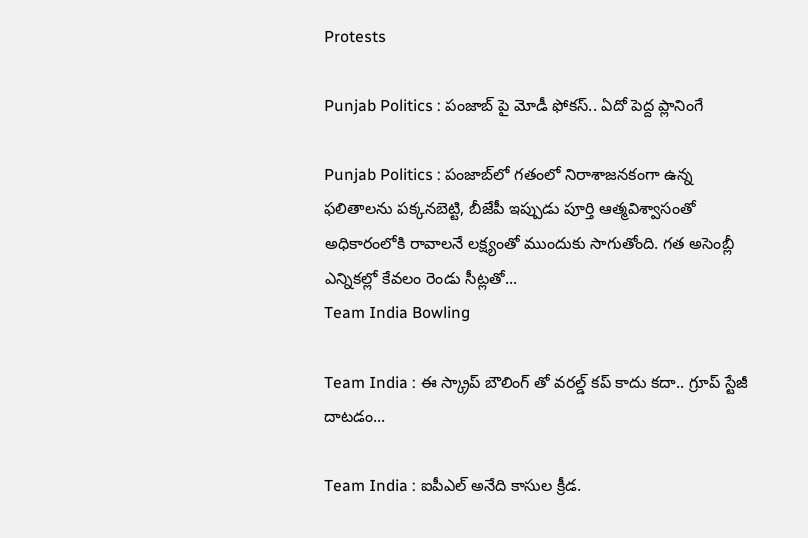Protests

Punjab Politics : పంజాబ్ పై మోడీ ఫోకస్.. ఏదో పెద్ద ప్లానింగే

Punjab Politics : పంజాబ్‌లో గతంలో నిరాశాజనకంగా ఉన్న ఫలితాలను పక్కనబెట్టి, బీజేపీ ఇప్పుడు పూర్తి ఆత్మవిశ్వాసంతో అధికారంలోకి రావాలనే లక్ష్యంతో ముందుకు సాగుతోంది. గత అసెంబ్లీ ఎన్నికల్లో కేవలం రెండు సీట్లతో...
Team India Bowling

Team India : ఈ స్క్రాప్ బౌలింగ్ తో వరల్డ్ కప్ కాదు కదా.. గ్రూప్ స్టేజీ దాటడం...

Team India : ఐపీఎల్ అనేది కాసుల క్రీడ.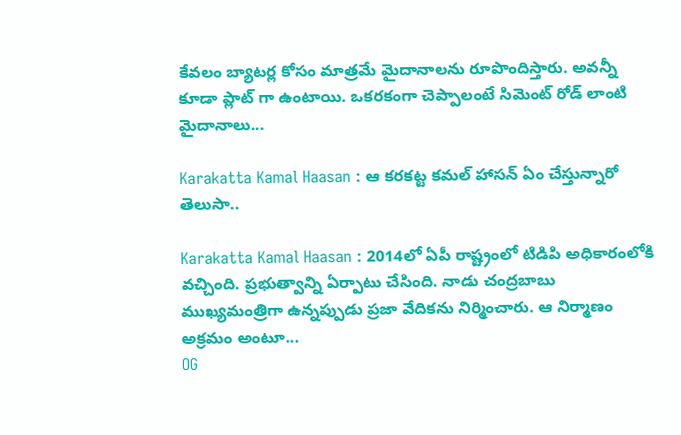కేవలం బ్యాటర్ల కోసం మాత్రమే మైదానాలను రూపొందిస్తారు. అవన్నీ కూడా ప్లాట్ గా ఉంటాయి. ఒకరకంగా చెప్పాలంటే సిమెంట్ రోడ్ లాంటి మైదానాలు...

Karakatta Kamal Haasan : ఆ కరకట్ట కమల్ హాసన్ ఏం చేస్తున్నారో తెలుసా..

Karakatta Kamal Haasan : 2014లో ఏపీ రాష్ట్రంలో టిడిపి అధికారంలోకి వచ్చింది. ప్రభుత్వాన్ని ఏర్పాటు చేసింది. నాడు చంద్రబాబు ముఖ్యమంత్రిగా ఉన్నప్పుడు ప్రజా వేదికను నిర్మించారు. ఆ నిర్మాణం అక్రమం అంటూ...
OG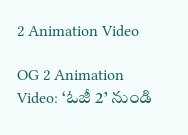2 Animation Video

OG 2 Animation Video: ‘ఓజీ 2’ నుండి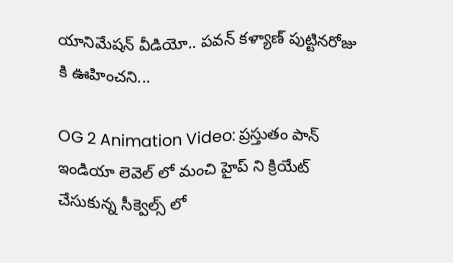యానిమేషన్ వీడియో.. పవన్ కళ్యాణ్ పుట్టినరోజు కి ఊహించని...

OG 2 Animation Video: ప్రస్తుతం పాన్ ఇండియా లెవెల్ లో మంచి హైప్ ని క్రియేట్ చేసుకున్న సీక్వెల్స్ లో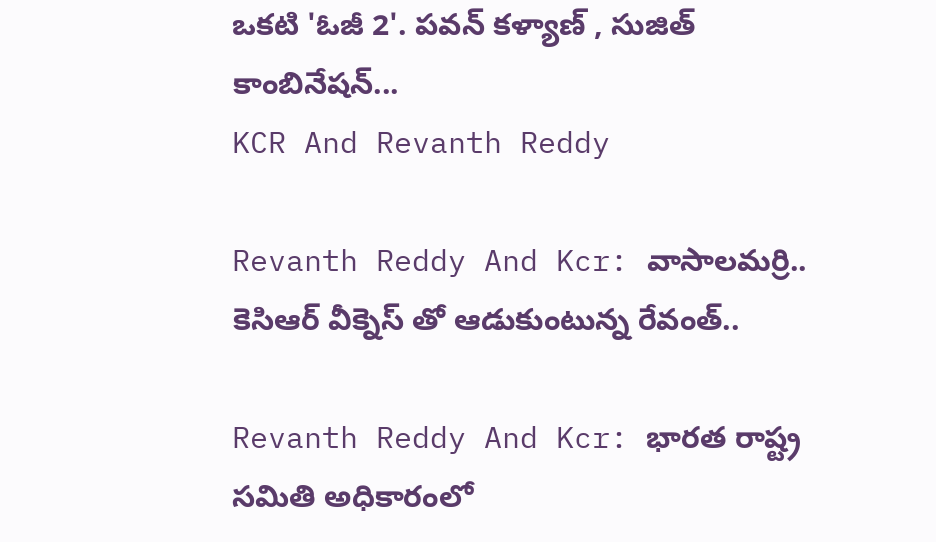ఒకటి 'ఓజీ 2'. పవన్ కళ్యాణ్ , సుజిత్ కాంబినేషన్...
KCR And Revanth Reddy

Revanth Reddy And Kcr: వాసాలమర్రి.. కెసిఆర్ వీక్నెస్ తో ఆడుకుంటున్న రేవంత్..

Revanth Reddy And Kcr: భారత రాష్ట్ర సమితి అధికారంలో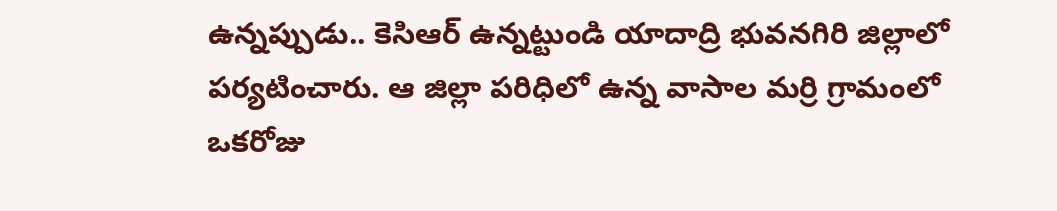ఉన్నప్పుడు.. కెసిఆర్ ఉన్నట్టుండి యాదాద్రి భువనగిరి జిల్లాలో పర్యటించారు. ఆ జిల్లా పరిధిలో ఉన్న వాసాల మర్రి గ్రామంలో ఒకరోజు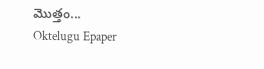మొత్తం...
Oktelugu Epaper